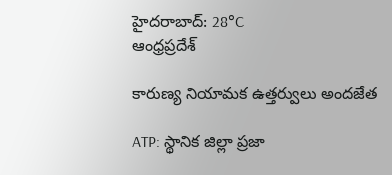హైదరాబాద్: 28°C
ఆంధ్రప్రదేశ్

కారుణ్య నియామక ఉత్తర్వులు అందజేత

ATP: స్థానిక జిల్లా ప్రజా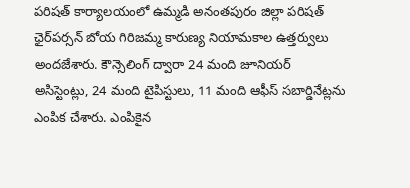పరిషత్ కార్యాలయంలో ఉమ్మడి అనంతపురం జిల్లా పరిషత్ ఛైర్‌పర్సన్ బోయ గిరిజమ్మ కారుణ్య నియామకాల ఉత్తర్వులు అందజేశారు. కౌన్సెలింగ్ ద్వారా 24 మంది జూనియర్ అసిస్టెంట్లు, 24 మంది టైపిస్టులు, 11 మంది ఆఫీస్ సబార్డినేట్లను ఎంపిక చేశారు. ఎంపికైన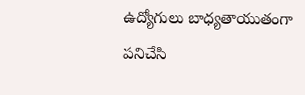ఉద్యోగులు బాధ్యతాయుతంగా పనిచేసి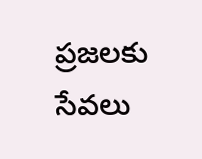ప్రజలకు సేవలు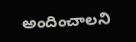అందించాలని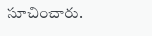సూచించారు.